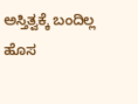ಅಸ್ತಿತ್ವಕ್ಕೆ ಬಂದಿಲ್ಲ ಹೊಸ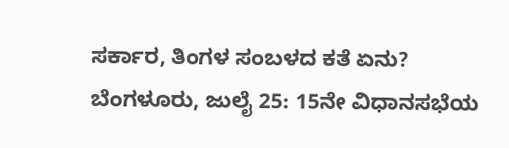ಸರ್ಕಾರ, ತಿಂಗಳ ಸಂಬಳದ ಕತೆ ಏನು?
ಬೆಂಗಳೂರು, ಜುಲೈ 25: 15ನೇ ವಿಧಾನಸಭೆಯ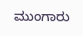ಮುಂಗಾರು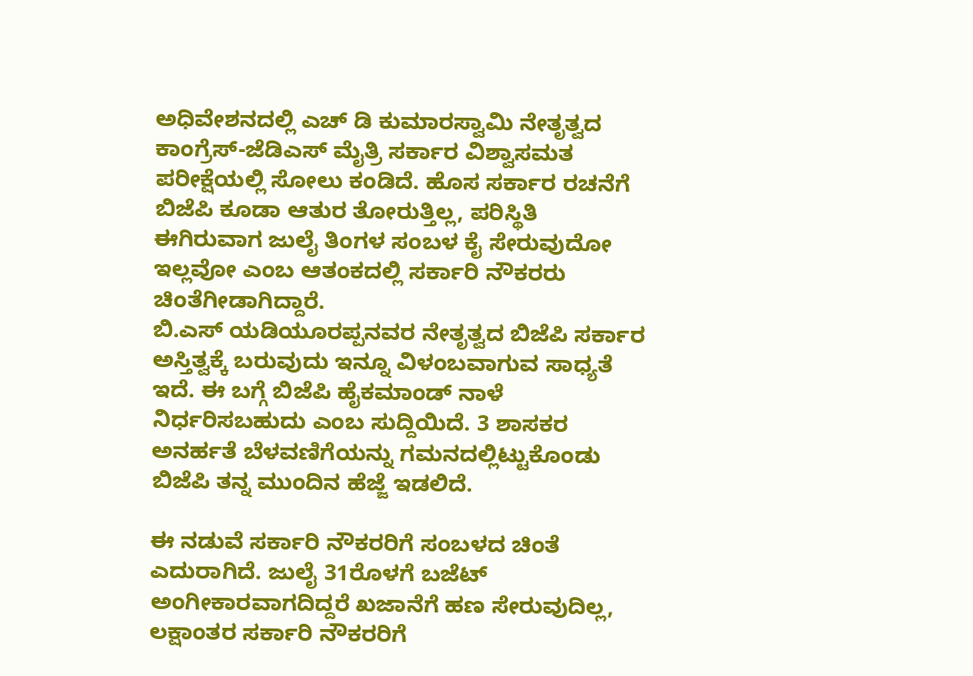ಅಧಿವೇಶನದಲ್ಲಿ ಎಚ್ ಡಿ ಕುಮಾರಸ್ವಾಮಿ ನೇತೃತ್ವದ ಕಾಂಗ್ರೆಸ್-ಜೆಡಿಎಸ್ ಮೈತ್ರಿ ಸರ್ಕಾರ ವಿಶ್ವಾಸಮತ ಪರೀಕ್ಷೆಯಲ್ಲಿ ಸೋಲು ಕಂಡಿದೆ. ಹೊಸ ಸರ್ಕಾರ ರಚನೆಗೆ ಬಿಜೆಪಿ ಕೂಡಾ ಆತುರ ತೋರುತ್ತಿಲ್ಲ, ಪರಿಸ್ಥಿತಿ ಈಗಿರುವಾಗ ಜುಲೈ ತಿಂಗಳ ಸಂಬಳ ಕೈ ಸೇರುವುದೋ ಇಲ್ಲವೋ ಎಂಬ ಆತಂಕದಲ್ಲಿ ಸರ್ಕಾರಿ ನೌಕರರು ಚಿಂತೆಗೀಡಾಗಿದ್ದಾರೆ.
ಬಿ.ಎಸ್ ಯಡಿಯೂರಪ್ಪನವರ ನೇತೃತ್ವದ ಬಿಜೆಪಿ ಸರ್ಕಾರ ಅಸ್ತಿತ್ವಕ್ಕೆ ಬರುವುದು ಇನ್ನೂ ವಿಳಂಬವಾಗುವ ಸಾಧ್ಯತೆ ಇದೆ. ಈ ಬಗ್ಗೆ ಬಿಜೆಪಿ ಹೈಕಮಾಂಡ್ ನಾಳೆ ನಿರ್ಧರಿಸಬಹುದು ಎಂಬ ಸುದ್ದಿಯಿದೆ. 3 ಶಾಸಕರ ಅನರ್ಹತೆ ಬೆಳವಣಿಗೆಯನ್ನು ಗಮನದಲ್ಲಿಟ್ಟುಕೊಂಡು ಬಿಜೆಪಿ ತನ್ನ ಮುಂದಿನ ಹೆಜ್ಜೆ ಇಡಲಿದೆ.

ಈ ನಡುವೆ ಸರ್ಕಾರಿ ನೌಕರರಿಗೆ ಸಂಬಳದ ಚಿಂತೆ ಎದುರಾಗಿದೆ. ಜುಲೈ 31ರೊಳಗೆ ಬಜೆಟ್ ಅಂಗೀಕಾರವಾಗದಿದ್ದರೆ ಖಜಾನೆಗೆ ಹಣ ಸೇರುವುದಿಲ್ಲ, ಲಕ್ಷಾಂತರ ಸರ್ಕಾರಿ ನೌಕರರಿಗೆ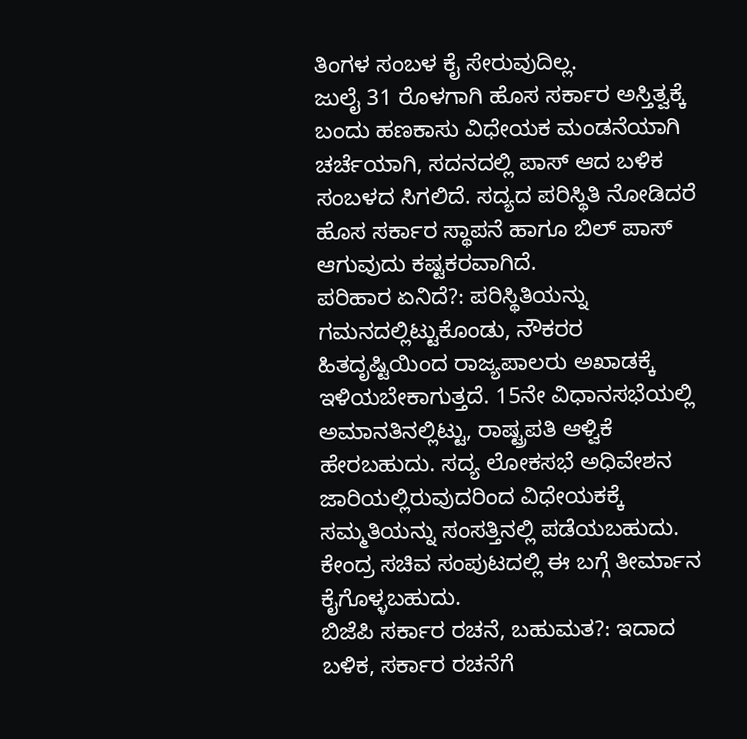ತಿಂಗಳ ಸಂಬಳ ಕೈ ಸೇರುವುದಿಲ್ಲ.
ಜುಲೈ 31 ರೊಳಗಾಗಿ ಹೊಸ ಸರ್ಕಾರ ಅಸ್ತಿತ್ವಕ್ಕೆ ಬಂದು ಹಣಕಾಸು ವಿಧೇಯಕ ಮಂಡನೆಯಾಗಿ ಚರ್ಚೆಯಾಗಿ, ಸದನದಲ್ಲಿ ಪಾಸ್ ಆದ ಬಳಿಕ ಸಂಬಳದ ಸಿಗಲಿದೆ. ಸದ್ಯದ ಪರಿಸ್ಥಿತಿ ನೋಡಿದರೆ ಹೊಸ ಸರ್ಕಾರ ಸ್ಥಾಪನೆ ಹಾಗೂ ಬಿಲ್ ಪಾಸ್ ಆಗುವುದು ಕಷ್ಟಕರವಾಗಿದೆ.
ಪರಿಹಾರ ಏನಿದೆ?: ಪರಿಸ್ಥಿತಿಯನ್ನು ಗಮನದಲ್ಲಿಟ್ಟುಕೊಂಡು, ನೌಕರರ ಹಿತದೃಷ್ಟಿಯಿಂದ ರಾಜ್ಯಪಾಲರು ಅಖಾಡಕ್ಕೆ ಇಳಿಯಬೇಕಾಗುತ್ತದೆ. 15ನೇ ವಿಧಾನಸಭೆಯಲ್ಲಿ ಅಮಾನತಿನಲ್ಲಿಟ್ಟು, ರಾಷ್ಟ್ರಪತಿ ಆಳ್ವಿಕೆ ಹೇರಬಹುದು. ಸದ್ಯ ಲೋಕಸಭೆ ಅಧಿವೇಶನ ಜಾರಿಯಲ್ಲಿರುವುದರಿಂದ ವಿಧೇಯಕಕ್ಕೆ ಸಮ್ಮತಿಯನ್ನು ಸಂಸತ್ತಿನಲ್ಲಿ ಪಡೆಯಬಹುದು. ಕೇಂದ್ರ ಸಚಿವ ಸಂಪುಟದಲ್ಲಿ ಈ ಬಗ್ಗೆ ತೀರ್ಮಾನ ಕೈಗೊಳ್ಳಬಹುದು.
ಬಿಜೆಪಿ ಸರ್ಕಾರ ರಚನೆ, ಬಹುಮತ?: ಇದಾದ ಬಳಿಕ, ಸರ್ಕಾರ ರಚನೆಗೆ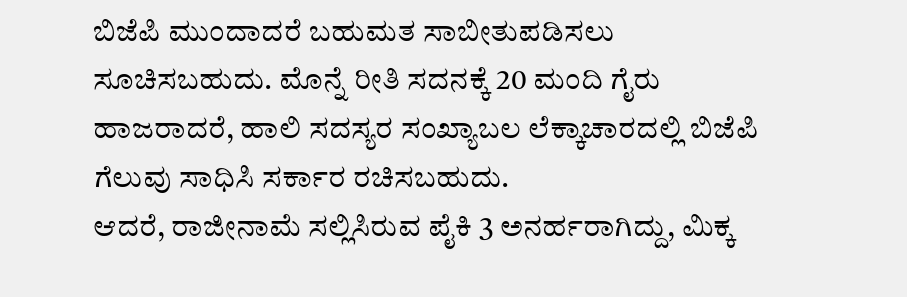ಬಿಜೆಪಿ ಮುಂದಾದರೆ ಬಹುಮತ ಸಾಬೀತುಪಡಿಸಲು ಸೂಚಿಸಬಹುದು. ಮೊನ್ನೆ ರೀತಿ ಸದನಕ್ಕೆ 20 ಮಂದಿ ಗೈರು ಹಾಜರಾದರೆ, ಹಾಲಿ ಸದಸ್ಯರ ಸಂಖ್ಯಾಬಲ ಲೆಕ್ಕಾಚಾರದಲ್ಲಿ ಬಿಜೆಪಿ ಗೆಲುವು ಸಾಧಿಸಿ ಸರ್ಕಾರ ರಚಿಸಬಹುದು.
ಆದರೆ, ರಾಜೀನಾಮೆ ಸಲ್ಲಿಸಿರುವ ಪೈಕಿ 3 ಅನರ್ಹರಾಗಿದ್ದು, ಮಿಕ್ಕ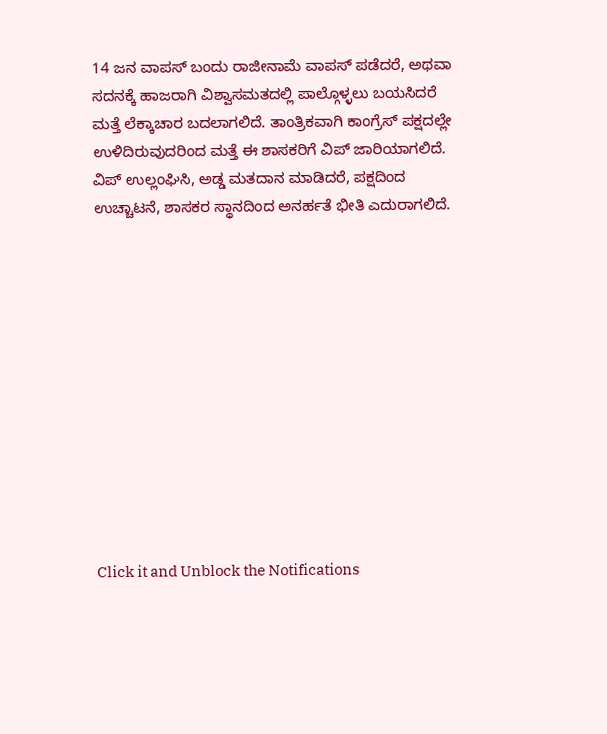14 ಜನ ವಾಪಸ್ ಬಂದು ರಾಜೀನಾಮೆ ವಾಪಸ್ ಪಡೆದರೆ, ಅಥವಾ ಸದನಕ್ಕೆ ಹಾಜರಾಗಿ ವಿಶ್ವಾಸಮತದಲ್ಲಿ ಪಾಲ್ಗೊಳ್ಳಲು ಬಯಸಿದರೆ ಮತ್ತೆ ಲೆಕ್ಕಾಚಾರ ಬದಲಾಗಲಿದೆ. ತಾಂತ್ರಿಕವಾಗಿ ಕಾಂಗ್ರೆಸ್ ಪಕ್ಷದಲ್ಲೇ ಉಳಿದಿರುವುದರಿಂದ ಮತ್ತೆ ಈ ಶಾಸಕರಿಗೆ ವಿಪ್ ಜಾರಿಯಾಗಲಿದೆ. ವಿಪ್ ಉಲ್ಲಂಘಿಸಿ, ಅಡ್ಡ ಮತದಾನ ಮಾಡಿದರೆ, ಪಕ್ಷದಿಂದ ಉಚ್ಚಾಟನೆ, ಶಾಸಕರ ಸ್ಥಾನದಿಂದ ಅನರ್ಹತೆ ಭೀತಿ ಎದುರಾಗಲಿದೆ.












Click it and Unblock the Notifications